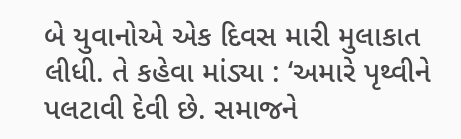બે યુવાનોએ એક દિવસ મારી મુલાકાત લીધી. તે કહેવા માંડ્યા : ‘અમારે પૃથ્વીને પલટાવી દેવી છે. સમાજને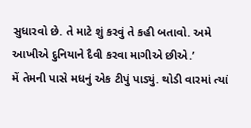સુધારવો છે. તે માટે શું કરવું તે કહી બતાવો. અમે આખીએ દુનિયાને દૈવી કરવા માગીએ છીએ.’
મેં તેમની પાસે મધનું એક ટીપું પાડ્યું. થોડી વારમાં ત્યાં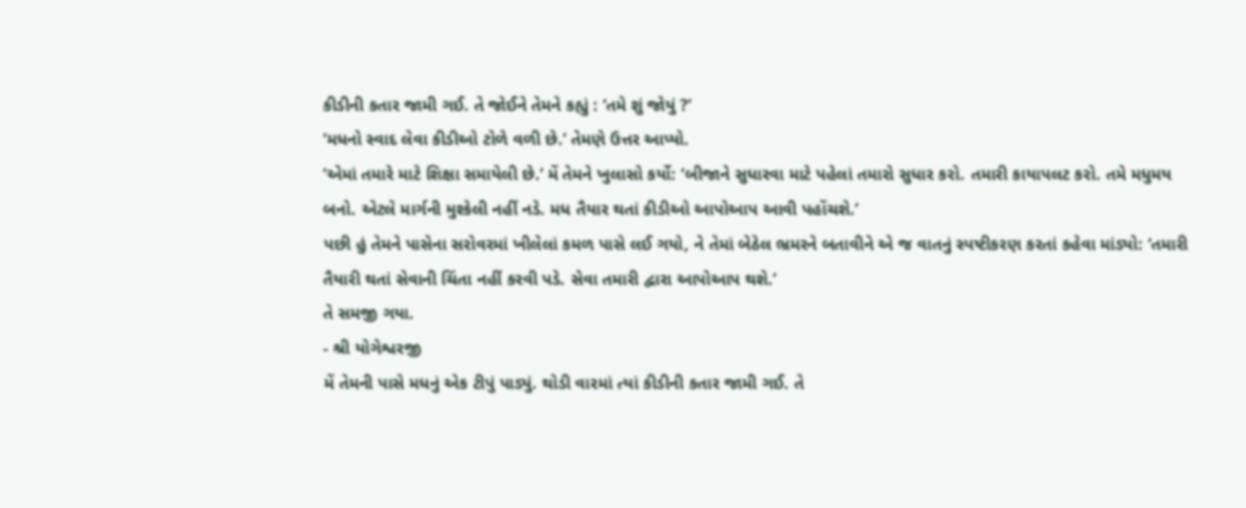કીડીની કતાર જામી ગઈ. તે જોઈને તેમને કહ્યું : ‘તમે શું જોયું ?’
‘મધનો સ્વાદ લેવા કીડીઓ ટોળે વળી છે.’ તેમણે ઉત્તર આપ્યો.
‘એમાં તમારે માટે શિક્ષા સમાયેલી છે.’ મેં તેમને ખુલાસો કર્યો: ‘બીજાને સુધારવા માટે પહેલાં તમારો સુધાર કરો. તમારી કાયાપલટ કરો. તમે મધુમય બનો. એટલે માર્ગની મુશ્કેલી નહીં નડે. મધ તૈયાર થતાં કીડીઓ આપોઆપ આવી પહોંચશે.’
પછી હું તેમને પાસેના સરોવરમાં ખીલેલાં કમળ પાસે લઈ ગયો, ને તેમાં બેઠેલ ભ્રમરને બતાવીને એ જ વાતનું સ્પષ્ટીકરણ કરતાં કહેવા માંડ્યો: ‘તમારી તૈયારી થતાં સેવાની ચિંતા નહીં કરવી પડે. સેવા તમારી દ્વારા આપોઆપ થશે.’
તે સમજી ગયા.
- શ્રી યોગેશ્વરજી
મેં તેમની પાસે મધનું એક ટીપું પાડ્યું. થોડી વારમાં ત્યાં કીડીની કતાર જામી ગઈ. તે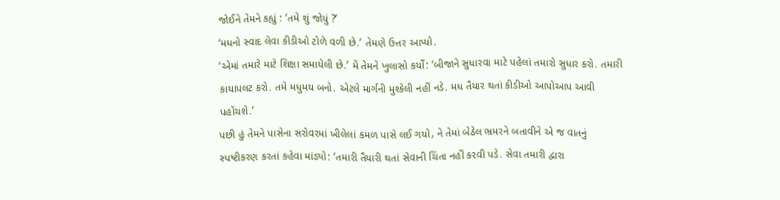જોઈને તેમને કહ્યું : ‘તમે શું જોયું ?’
‘મધનો સ્વાદ લેવા કીડીઓ ટોળે વળી છે.’ તેમણે ઉત્તર આપ્યો.
‘એમાં તમારે માટે શિક્ષા સમાયેલી છે.’ મેં તેમને ખુલાસો કર્યો: ‘બીજાને સુધારવા માટે પહેલાં તમારો સુધાર કરો. તમારી કાયાપલટ કરો. તમે મધુમય બનો. એટલે માર્ગની મુશ્કેલી નહીં નડે. મધ તૈયાર થતાં કીડીઓ આપોઆપ આવી પહોંચશે.’
પછી હું તેમને પાસેના સરોવરમાં ખીલેલાં કમળ પાસે લઈ ગયો, ને તેમાં બેઠેલ ભ્રમરને બતાવીને એ જ વાતનું સ્પષ્ટીકરણ કરતાં કહેવા માંડ્યો: ‘તમારી તૈયારી થતાં સેવાની ચિંતા નહીં કરવી પડે. સેવા તમારી દ્વારા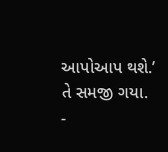આપોઆપ થશે.’
તે સમજી ગયા.
-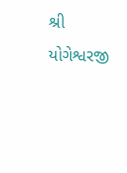શ્રી યોગેશ્વરજી